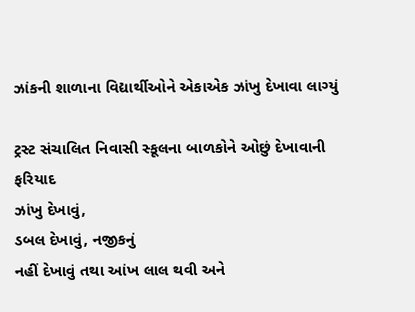ઝાંકની શાળાના વિદ્યાર્થીઓને એકાએક ઝાંખુ દેખાવા લાગ્યું

ટ્રસ્ટ સંચાલિત નિવાસી સ્કૂલના બાળકોને ઓછું દેખાવાની
ફરિયાદ
ઝાંખુ દેખાવું,
ડબલ દેખાવું, નજીકનું
નહીં દેખાવું તથા આંખ લાલ થવી અને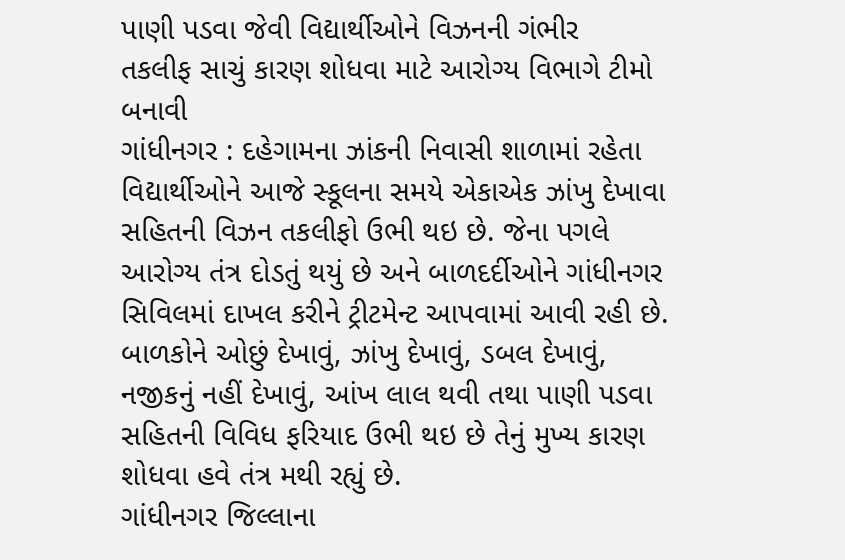પાણી પડવા જેવી વિદ્યાર્થીઓને વિઝનની ગંભીર
તકલીફ સાચું કારણ શોધવા માટે આરોગ્ય વિભાગે ટીમો બનાવી
ગાંધીનગર : દહેગામના ઝાંકની નિવાસી શાળામાં રહેતા વિદ્યાર્થીઓને આજે સ્કૂલના સમયે એકાએક ઝાંખુ દેખાવા સહિતની વિઝન તકલીફો ઉભી થઇ છે. જેના પગલે આરોગ્ય તંત્ર દોડતું થયું છે અને બાળદર્દીઓને ગાંધીનગર સિવિલમાં દાખલ કરીને ટ્રીટમેન્ટ આપવામાં આવી રહી છે. બાળકોને ઓછું દેખાવું, ઝાંખુ દેખાવું, ડબલ દેખાવું, નજીકનું નહીં દેખાવું, આંખ લાલ થવી તથા પાણી પડવા સહિતની વિવિધ ફરિયાદ ઉભી થઇ છે તેનું મુખ્ય કારણ શોધવા હવે તંત્ર મથી રહ્યું છે.
ગાંધીનગર જિલ્લાના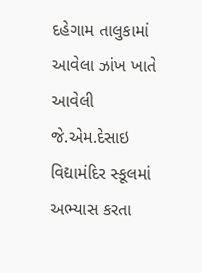દહેગામ તાલુકામાં આવેલા ઝાંખ ખાતે આવેલી
જે.એમ.દેસાઇ વિદ્યામંદિર સ્કૂલમાં અભ્યાસ કરતા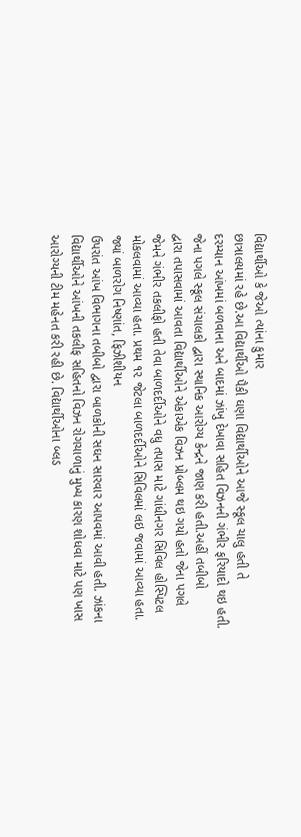વિદ્યાર્થીઓ કે જેઓ ત્યાંના કુમાર
છાત્રાલયમાં રહે છે.આ વિદ્યાર્થીઓ પૈકી ઘણા વિદ્યાર્થીઓને આજે સ્કૂલ ચાલુ હતી તે
દરમ્યાન આંખમાં બળવાના અને બાદમાં ઝાંખુ દેખાવા સહિત વિઝનની ગંભીર ફરિયાદો થઇ હતી.
જેના પગલે સ્કૂલ સંચાલકો દ્વારા સ્થાનિક આરોગ્ય કેન્દ્રને જાણ કરી હતી.અહીં તબીબો
દ્વારા તપાસવામાં આવતા વિદ્યાર્થીઓને એકાએક વિઝન પ્રોબ્લમ થઇ ગયો હતો જેના પગલે
જેમને ગંભીર તકલીફો હતી તેવા બાળદર્દીઓને વધુ તપાસ માટે ગાંધીનગર સિવિલ હોસ્પિટલ
મોકલવામાં આવ્યા હતા. પ્રથમ ૧૨ જેટલા બાળદર્દીઓને સિવિલમાં લઇ જવામાં આવ્યા હતા.
જ્યાં બાળરોગ નિષ્ણાંત, ફિઝીશીયન
ઉપરાંત આંખ વિભાગના તબીબો દ્વારા બાળકોની સઘન સારવાર આપવમાં આવી હતી. ઝાંકના
વિદ્યાર્થીઓને આંખની તકલીફ સહિતનો વિઝન રોગચાળાનું મુખ્ય કારણ શોધવા માટે પણ ખાસ
આરોગ્યની ટીમ મહેનત કરી રહી છે. વિદ્યાર્થીઓના બ્લડ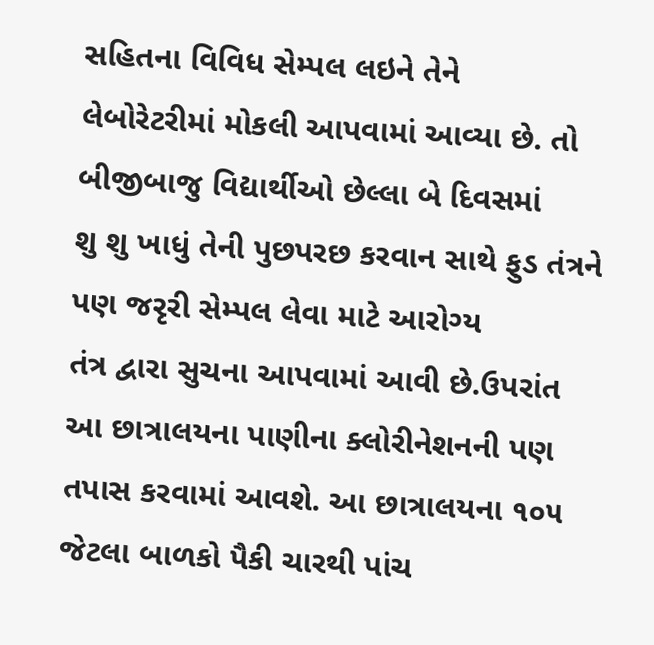સહિતના વિવિધ સેમ્પલ લઇને તેને
લેબોરેટરીમાં મોકલી આપવામાં આવ્યા છે. તો બીજીબાજુ વિદ્યાર્થીઓ છેલ્લા બે દિવસમાં
શુ શુ ખાધું તેની પુછપરછ કરવાન સાથે ફુડ તંત્રને પણ જરૃરી સેમ્પલ લેવા માટે આરોગ્ય
તંત્ર દ્વારા સુચના આપવામાં આવી છે.ઉપરાંત આ છાત્રાલયના પાણીના ક્લોરીનેશનની પણ
તપાસ કરવામાં આવશે. આ છાત્રાલયના ૧૦૫ જેટલા બાળકો પૈકી ચારથી પાંચ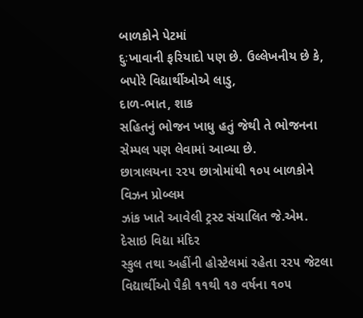બાળકોને પેટમાં
દુઃખાવાની ફરિયાદો પણ છે. ઉલ્લેખનીય છે કે,
બપોરે વિદ્યાર્થીઓએ લાડુ,
દાળ-ભાત, શાક
સહિતનું ભોજન ખાધુ હતું જેથી તે ભોજનના સેમ્પલ પણ લેવામાં આવ્યા છે.
છાત્રાલયના ૨૨૫ છાત્રોમાંથી ૧૦૫ બાળકોને વિઝન પ્રોબ્લમ
ઝાંક ખાતે આવેલી ટ્રસ્ટ સંચાલિત જે.એમ. દેસાઇ વિદ્યા મંદિર
સ્કુલ તથા અહીંની હોસ્ટેલમાં રહેતા ૨૨૫ જેટલા વિદ્યાર્થીઓ પૈકી ૧૧થી ૧૭ વર્ષના ૧૦૫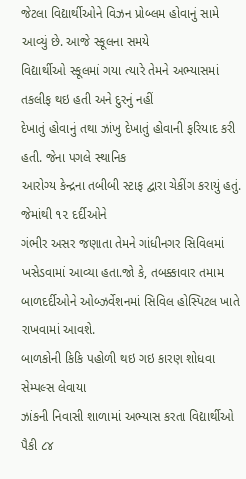જેટલા વિદ્યાર્થીઓને વિઝન પ્રોબ્લમ હોવાનું સામે આવ્યું છે. આજે સ્કૂલના સમયે
વિદ્યાર્થીઓ સ્કૂલમાં ગયા ત્યારે તેમને અભ્યાસમાં તકલીફ થઇ હતી અને દુરનું નહીં
દેખાતું હોવાનું તથા ઝાંખુ દેખાતું હોવાની ફરિયાદ કરી હતી. જેના પગલે સ્થાનિક
આરોગ્ય કેન્દ્રના તબીબી સ્ટાફ દ્વારા ચેકીંગ કરાયું હતું. જેમાંથી ૧૨ દર્દીઓને
ગંભીર અસર જણાતા તેમને ગાંધીનગર સિવિલમાં ખસેડવામાં આવ્યા હતા.જો કે, તબક્કાવાર તમામ
બાળદર્દીઓને ઓબ્ઝર્વેશનમાં સિવિલ હોસ્પિટલ ખાતે રાખવામાં આવશે.
બાળકોની કિકિ પહોળી થઇ ગઇ કારણ શોધવા સેમ્પલ્સ લેવાયા
ઝાંકની નિવાસી શાળામાં અભ્યાસ કરતા વિદ્યાર્થીઓ પૈકી ૮૪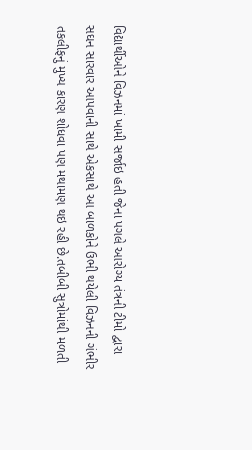વિદ્યાર્થીઓને વિઝનમાં ખામી સર્જાઇ હતી જેના પગલે આરોગ્ય તંત્રની ટીમો દ્વારા
સઘન સારવાર આપવાની સાથે એકસાથે આ બાળકોને ઉભી થયેલી વિઝનની ગંભીર
તકલીફનું મુખ્ય કારણ શોધવા પણ મથામણ થઇ રહી છે.તબીબી સુત્રોમાંથી મળતી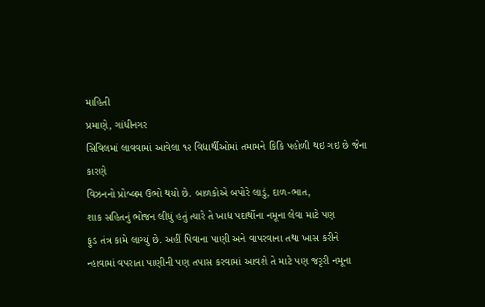માહિતી
પ્રમાણે, ગાંધીનગર
સિવિલમાં લાવવામાં આવેલા ૧૨ વિદ્યાર્થીઓમાં તમામને કિકિ પહોળી થઇ ગઇ છે જેના કારણે
વિઝનનો પ્રોબ્લમ ઉભો થયો છે. બાળકોએ બપોરે લાડું, દાળ-ભાત,
શાક સહિતનું ભોજન લીધું હતું ત્યારે તે ખાદ્ય પદાર્થોના નમૂના લેવા માટે પણ
ફુડ તંત્ર કામે લાગ્યું છે. અહીં પિવાના પાણી અને વાપરવાના તથા ખાસ કરીને
ન્હાવામાં વપરાતા પાણીની પણ તપાસ કરવામાં આવશે તે માટે પણ જરૃરી નમૂના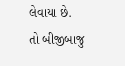લેવાયા છે.
તો બીજીબાજુ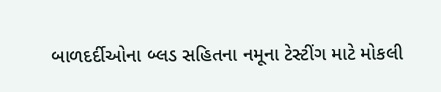બાળદર્દીઓના બ્લડ સહિતના નમૂના ટેસ્ટીંગ માટે મોકલી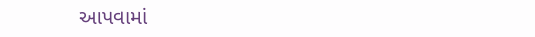આપવામાં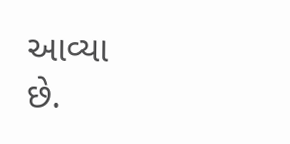આવ્યા
છે.